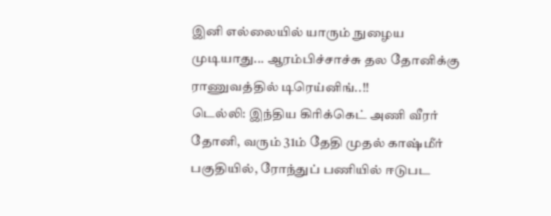இனி எல்லையில் யாரும் நுழைய முடியாது... ஆரம்பிச்சாச்சு தல தோனிக்கு ராணுவத்தில் டிரெய்னிங்..!!
டெல்லி: இந்திய கிரிக்கெட் அணி வீரர் தோனி, வரும் 31ம் தேதி முதல் காஷ்மீர் பகுதியில், ரோந்துப் பணியில் ஈடுபட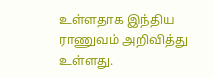உள்ளதாக இந்திய ராணுவம் அறிவித்து உள்ளது.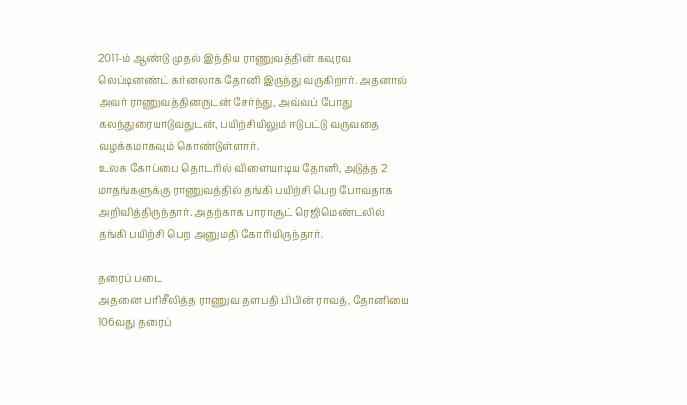2011-ம் ஆண்டு முதல் இந்திய ராணுவத்தின் கவுரவ லெப்டினண்ட் கர்னலாக தோனி இருந்து வருகிறார். அதனால் அவர் ராணுவத்தினருடன் சேர்ந்து, அவ்வப் போது கலந்துரையாடுவதுடன், பயிற்சியிலும் ஈடுபட்டு வருவதை வழக்கமாகவும் கொண்டுள்ளார்.
உலக கோப்பை தொடரில் விளையாடிய தோனி, அடுத்த 2 மாதங்களுக்கு ராணுவத்தில் தங்கி பயிற்சி பெற போவதாக அறிவித்திருந்தார். அதற்காக பாராசூட் ரெஜிமெண்டலில் தங்கி பயிற்சி பெற அனுமதி கோரியிருந்தார்.

தரைப் படை
அதனை பரிசீலித்த ராணுவ தளபதி பிபின் ராவத், தோனியை 106வது தரைப்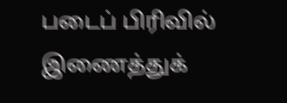படைப் பிரிவில் இணைத்துக்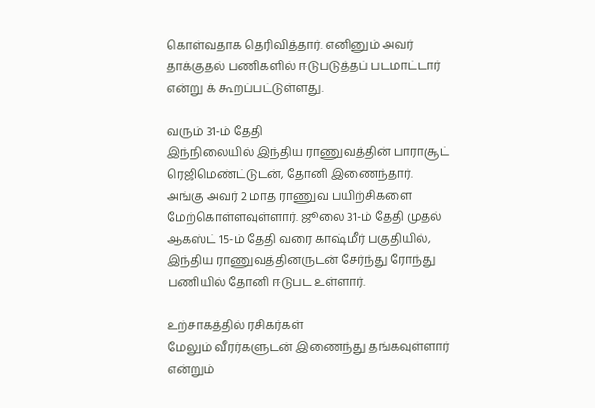கொள்வதாக தெரிவித்தார். எனினும் அவர் தாக்குதல் பணிகளில் ஈடுபடுத்தப் படமாட்டார் என்று க் கூறப்பட்டுள்ளது.

வரும் 31-ம் தேதி
இந்நிலையில் இந்திய ராணுவத்தின் பாராசூட் ரெஜிமெண்ட்டுடன், தோனி இணைந்தார். அங்கு அவர் 2 மாத ராணுவ பயிற்சிகளை மேற்கொள்ளவுள்ளார். ஜூலை 31-ம் தேதி முதல் ஆகஸ்ட் 15-ம் தேதி வரை காஷ்மீர் பகுதியில், இந்திய ராணுவத்தினருடன் சேர்ந்து ரோந்து பணியில் தோனி ஈடுபட உள்ளார்.

உற்சாகத்தில் ரசிகர்கள்
மேலும் வீரர்களுடன் இணைந்து தங்கவுள்ளார் என்றும்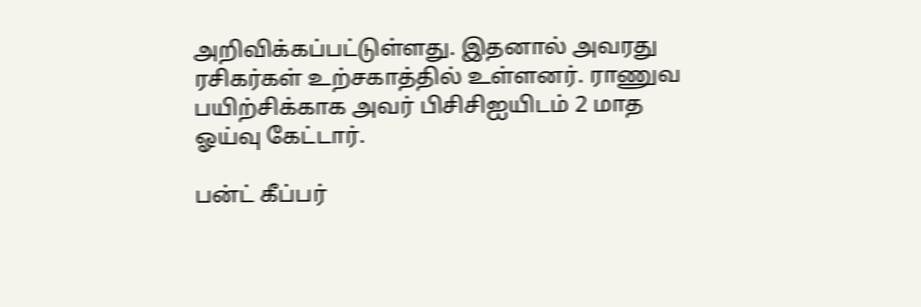அறிவிக்கப்பட்டுள்ளது. இதனால் அவரது ரசிகர்கள் உற்சகாத்தில் உள்ளனர். ராணுவ பயிற்சிக்காக அவர் பிசிசிஐயிடம் 2 மாத ஓய்வு கேட்டார்.

பன்ட் கீப்பர்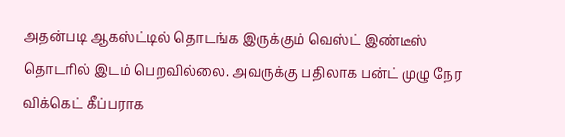அதன்படி ஆகஸ்ட்டில் தொடங்க இருக்கும் வெஸ்ட் இண்டீஸ் தொடரில் இடம் பெறவில்லை. அவருக்கு பதிலாக பன்ட் முழு நேர விக்கெட் கீப்பராக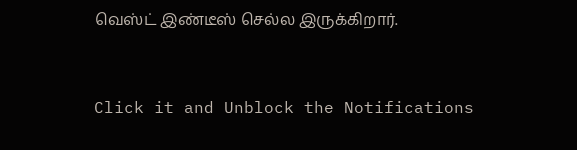வெஸ்ட் இண்டீஸ் செல்ல இருக்கிறார்.


Click it and Unblock the Notifications